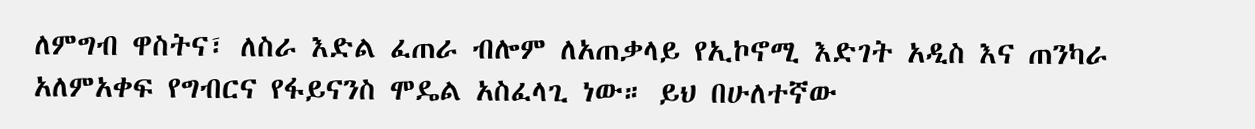ለምግብ ዋስትና፣ ለስራ እድል ፈጠራ ብሎም ለአጠቃላይ የኢኮኖሚ እድገት አዲስ እና ጠንካራ አለምአቀፍ የግብርና የፋይናንስ ሞዴል አስፈላጊ ነው። ይህ በሁለተኛው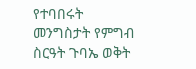የተባበሩት መንግስታት የምግብ ስርዓት ጉባኤ ወቅት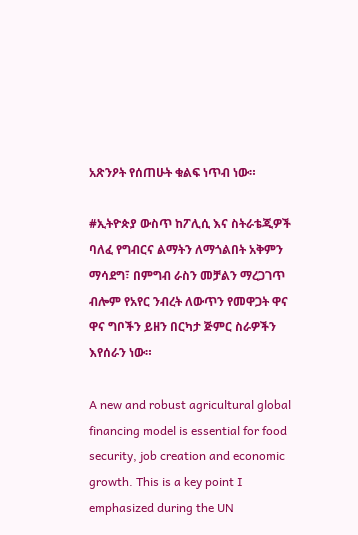አጽንዖት የሰጠሁት ቁልፍ ነጥብ ነው።

#ኢትዮጵያ ውስጥ ከፖሊሲ እና ስትራቴጂዎች ባለፈ የግብርና ልማትን ለማጎልበት አቅምን ማሳደግ፣ በምግብ ራስን መቻልን ማረጋገጥ ብሎም የአየር ንብረት ለውጥን የመዋጋት ዋና ዋና ግቦችን ይዘን በርካታ ጅምር ስራዎችን እየሰራን ነው።

A new and robust agricultural global financing model is essential for food security, job creation and economic growth. This is a key point I emphasized during the UN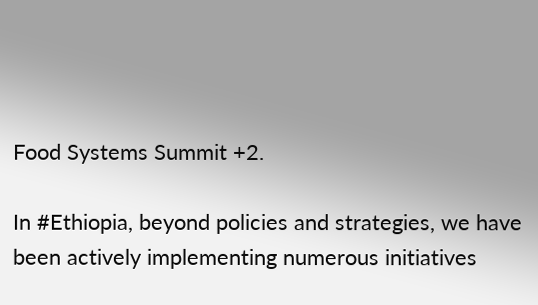Food Systems Summit +2.

In #Ethiopia, beyond policies and strategies, we have been actively implementing numerous initiatives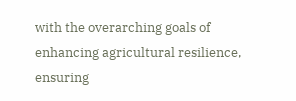with the overarching goals of enhancing agricultural resilience, ensuring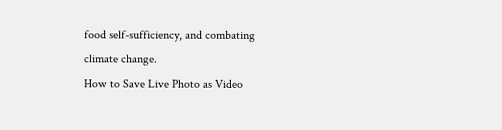food self-sufficiency, and combating climate change.
How to Save Live Photo as Video